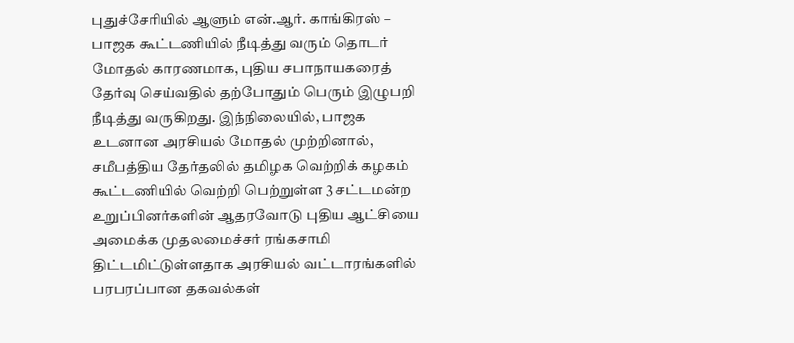புதுச்சேரியில் ஆளும் என்.ஆர். காங்கிரஸ் – பாஜக கூட்டணியில் நீடித்து வரும் தொடர் மோதல் காரணமாக, புதிய சபாநாயகரைத் தேர்வு செய்வதில் தற்போதும் பெரும் இழுபறி நீடித்து வருகிறது. இந்நிலையில், பாஜக உடனான அரசியல் மோதல் முற்றினால், சமீபத்திய தேர்தலில் தமிழக வெற்றிக் கழகம் கூட்டணியில் வெற்றி பெற்றுள்ள 3 சட்டமன்ற உறுப்பினர்களின் ஆதரவோடு புதிய ஆட்சியை அமைக்க முதலமைச்சர் ரங்கசாமி திட்டமிட்டுள்ளதாக அரசியல் வட்டாரங்களில் பரபரப்பான தகவல்கள்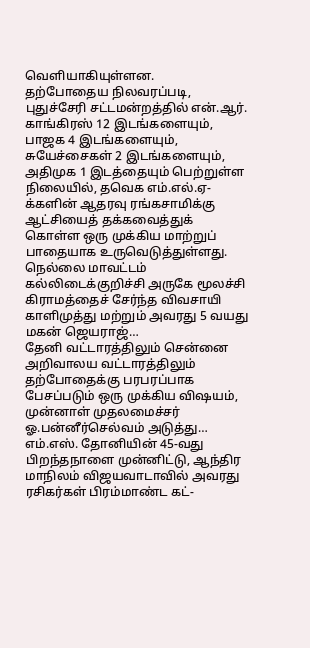வெளியாகியுள்ளன.
தற்போதைய நிலவரப்படி, புதுச்சேரி சட்டமன்றத்தில் என்.ஆர். காங்கிரஸ் 12 இடங்களையும், பாஜக 4 இடங்களையும், சுயேச்சைகள் 2 இடங்களையும், அதிமுக 1 இடத்தையும் பெற்றுள்ள நிலையில், தவெக எம்.எல்.ஏ-க்களின் ஆதரவு ரங்கசாமிக்கு ஆட்சியைத் தக்கவைத்துக் கொள்ள ஒரு முக்கிய மாற்றுப் பாதையாக உருவெடுத்துள்ளது.
நெல்லை மாவட்டம் கல்லிடைக்குறிச்சி அருகே மூலச்சி கிராமத்தைச் சேர்ந்த விவசாயி காளிமுத்து மற்றும் அவரது 5 வயது மகன் ஜெயராஜ்…
தேனி வட்டாரத்திலும் சென்னை அறிவாலய வட்டாரத்திலும் தற்போதைக்கு பரபரப்பாக பேசப்படும் ஒரு முக்கிய விஷயம், முன்னாள் முதலமைச்சர் ஓ.பன்னீர்செல்வம் அடுத்து…
எம்.எஸ். தோனியின் 45-வது பிறந்தநாளை முன்னிட்டு, ஆந்திர மாநிலம் விஜயவாடாவில் அவரது ரசிகர்கள் பிரம்மாண்ட கட்-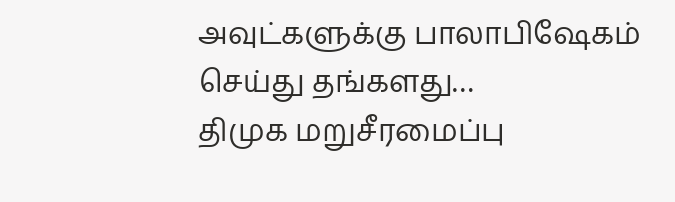அவுட்களுக்கு பாலாபிஷேகம் செய்து தங்களது…
திமுக மறுசீரமைப்பு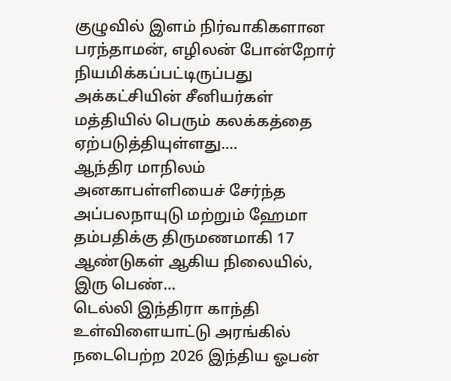குழுவில் இளம் நிர்வாகிகளான பரந்தாமன், எழிலன் போன்றோர் நியமிக்கப்பட்டிருப்பது அக்கட்சியின் சீனியர்கள் மத்தியில் பெரும் கலக்கத்தை ஏற்படுத்தியுள்ளது.…
ஆந்திர மாநிலம் அனகாபள்ளியைச் சேர்ந்த அப்பலநாயுடு மற்றும் ஹேமா தம்பதிக்கு திருமணமாகி 17 ஆண்டுகள் ஆகிய நிலையில், இரு பெண்…
டெல்லி இந்திரா காந்தி உள்விளையாட்டு அரங்கில் நடைபெற்ற 2026 இந்திய ஓபன்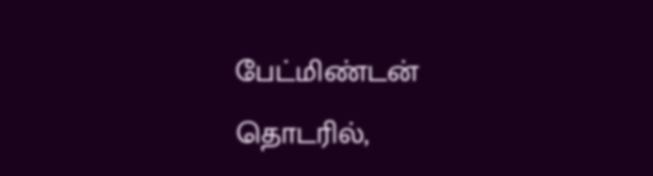பேட்மிண்டன் தொடரில்,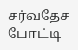சர்வதேச போட்டி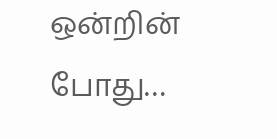ஒன்றின் போது…